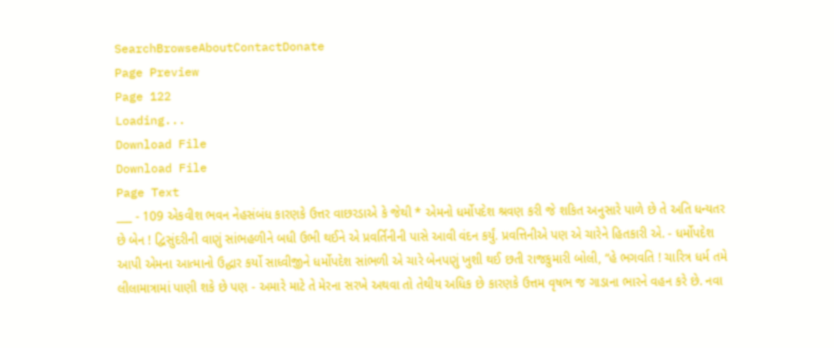SearchBrowseAboutContactDonate
Page Preview
Page 122
Loading...
Download File
Download File
Page Text
___ - 109 એકવીશ ભવન નેહસંબંધ કારણકે ઉત્તર વાછરડાએ કે જેથી * એમનો ધર્મોપદેશ શ્રવણ કરી જે શકિત અનુસારે પાળે છે તે અતિ ધન્યતર છે બેન ! દ્વિસુંદરીની વાણું સાંભહળીને બધી ઉભી થઈને એ પ્રવર્તિનીની પાસે આવી વંદન કર્યું. પ્રવત્તિનીએ પણ એ ચારેને હિતકારી એ. - ધર્મોપદેશ આપી એમના આત્માનો ઉદ્ધાર કર્યો સાધ્વીજીને ધર્મોપદેશ સાંભળી એ ચારે બેનપણું ખુશી થઈ છતી રાજકુમારી બોલી, “હે ભગવતિ ! ચારિત્ર ધર્મ તમે લીલામાત્રામાં પાણી શકે છે પણ - અમારે માટે તે મેરના સરખે અથવા તો તેથીય અધિક છે કારણકે ઉત્તમ વૃષભ જ ગાડાના ભારને વહન કરે છે. નવા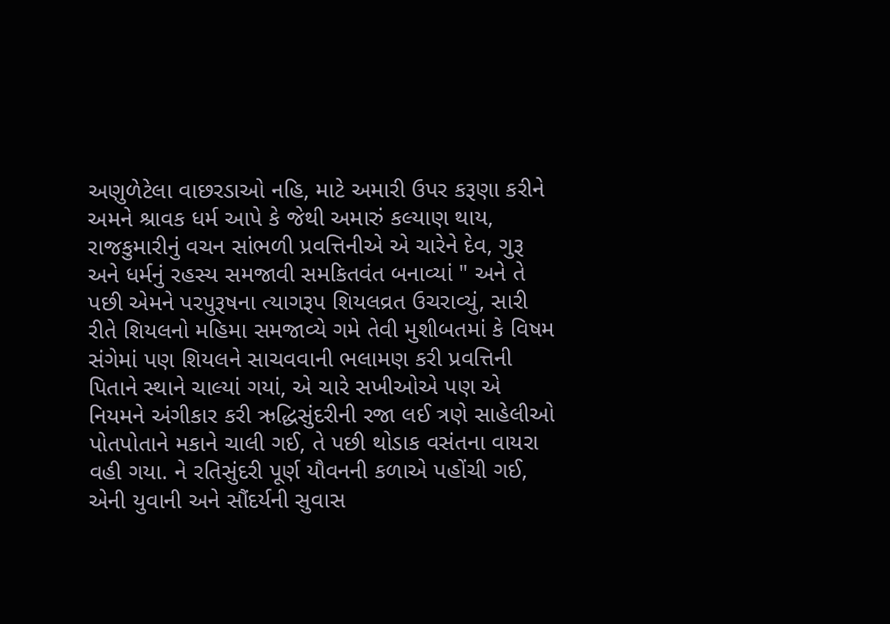અણુળેટેલા વાછરડાઓ નહિ, માટે અમારી ઉપર કરૂણા કરીને અમને શ્રાવક ધર્મ આપે કે જેથી અમારું કલ્યાણ થાય, રાજકુમારીનું વચન સાંભળી પ્રવત્તિનીએ એ ચારેને દેવ, ગુરૂ અને ધર્મનું રહસ્ય સમજાવી સમકિતવંત બનાવ્યાં " અને તે પછી એમને પરપુરૂષના ત્યાગરૂપ શિયલવ્રત ઉચરાવ્યું, સારી રીતે શિયલનો મહિમા સમજાવ્યે ગમે તેવી મુશીબતમાં કે વિષમ સંગેમાં પણ શિયલને સાચવવાની ભલામણ કરી પ્રવત્તિની પિતાને સ્થાને ચાલ્યાં ગયાં, એ ચારે સખીઓએ પણ એ નિયમને અંગીકાર કરી ઋદ્ધિસુંદરીની રજા લઈ ત્રણે સાહેલીઓ પોતપોતાને મકાને ચાલી ગઈ, તે પછી થોડાક વસંતના વાયરા વહી ગયા. ને રતિસુંદરી પૂર્ણ યૌવનની કળાએ પહોંચી ગઈ, એની યુવાની અને સૌંદર્યની સુવાસ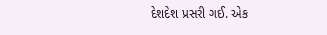દેશદેશ પ્રસરી ગઈ. એક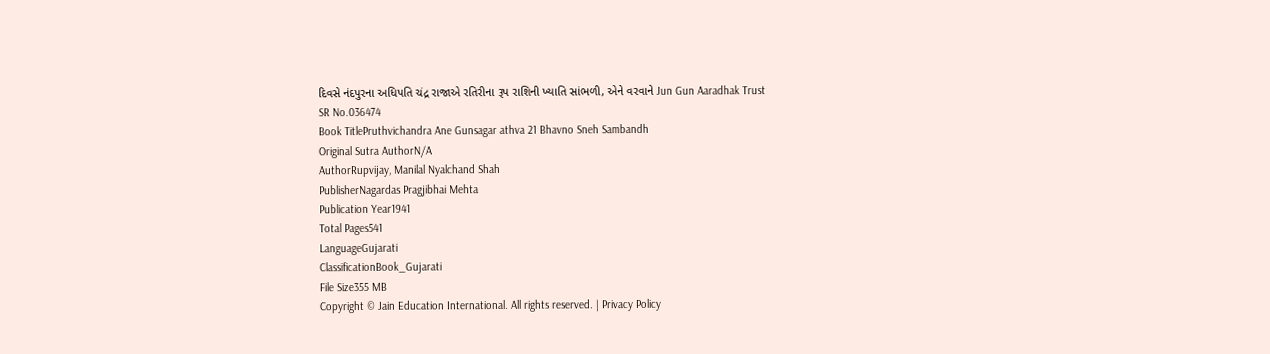દિવસે નંદપુરના અધિપતિ ચંદ્ર રાજાએ રતિરીના રૂપ રાશિની ખ્યાતિ સાંભળી, એને વરવાને Jun Gun Aaradhak Trust
SR No.036474
Book TitlePruthvichandra Ane Gunsagar athva 21 Bhavno Sneh Sambandh
Original Sutra AuthorN/A
AuthorRupvijay, Manilal Nyalchand Shah
PublisherNagardas Pragjibhai Mehta
Publication Year1941
Total Pages541
LanguageGujarati
ClassificationBook_Gujarati
File Size355 MB
Copyright © Jain Education International. All rights reserved. | Privacy Policy